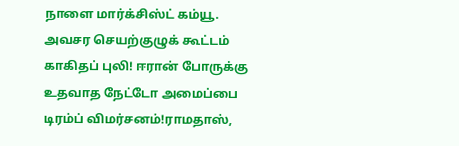நாளை மார்க்சிஸ்ட் கம்யூ. அவசர செயற்குழுக் கூட்டம் காகிதப் புலி! ஈரான் போருக்கு உதவாத நேட்டோ அமைப்பை டிரம்ப் விமர்சனம்!ராமதாஸ்,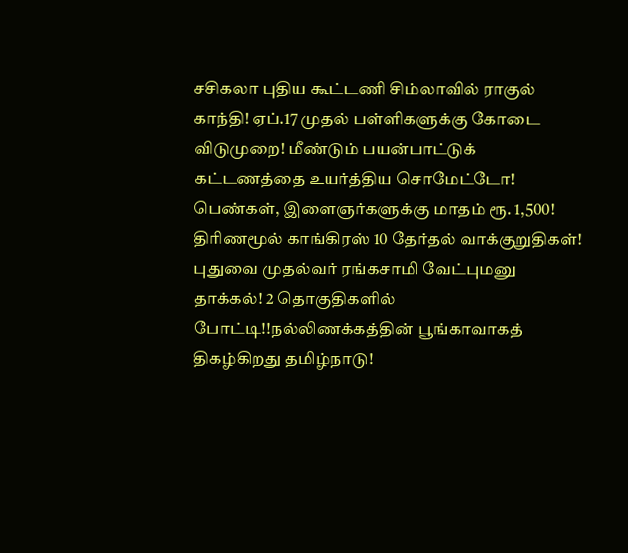சசிகலா புதிய கூட்டணி சிம்லாவில் ராகுல் காந்தி! ஏப்.17 முதல் பள்ளிகளுக்கு கோடை விடுமுறை! மீண்டும் பயன்பாட்டுக் கட்டணத்தை உயர்த்திய சொமேட்டோ! பெண்கள், இளைஞர்களுக்கு மாதம் ரூ. 1,500! திரிணமூல் காங்கிரஸ் 10 தேர்தல் வாக்குறுதிகள்! புதுவை முதல்வர் ரங்கசாமி வேட்புமனு தாக்கல்! 2 தொகுதிகளில் போட்டி!!நல்லிணக்கத்தின் பூங்காவாகத் திகழ்கிறது தமிழ்நாடு!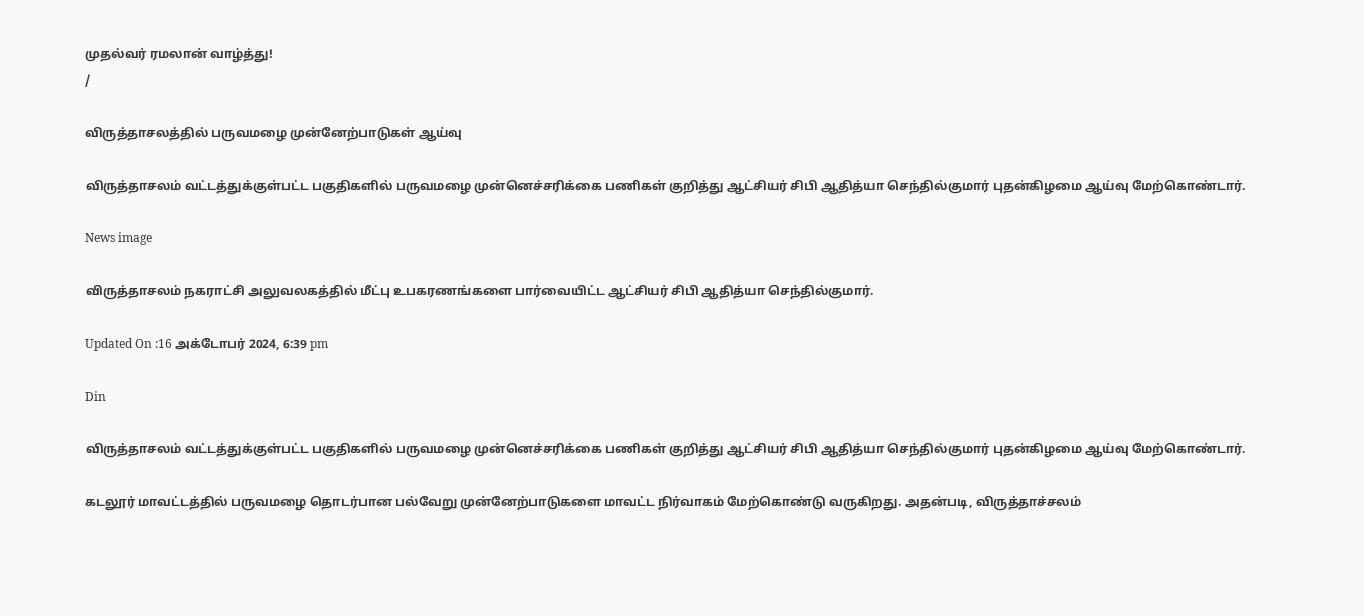முதல்வர் ரமலான் வாழ்த்து!
/

விருத்தாசலத்தில் பருவமழை முன்னேற்பாடுகள் ஆய்வு

விருத்தாசலம் வட்டத்துக்குள்பட்ட பகுதிகளில் பருவமழை முன்னெச்சரிக்கை பணிகள் குறித்து ஆட்சியர் சிபி ஆதித்யா செந்தில்குமார் புதன்கிழமை ஆய்வு மேற்கொண்டார்.

News image

விருத்தாசலம் நகராட்சி அலுவலகத்தில் மீட்பு உபகரணங்களை பார்வையிட்ட ஆட்சியர் சிபி ஆதித்யா செந்தில்குமார்.

Updated On :16 அக்டோபர் 2024, 6:39 pm

Din

விருத்தாசலம் வட்டத்துக்குள்பட்ட பகுதிகளில் பருவமழை முன்னெச்சரிக்கை பணிகள் குறித்து ஆட்சியர் சிபி ஆதித்யா செந்தில்குமார் புதன்கிழமை ஆய்வு மேற்கொண்டார்.

கடலூர் மாவட்டத்தில் பருவமழை தொடர்பான பல்வேறு முன்னேற்பாடுகளை மாவட்ட நிர்வாகம் மேற்கொண்டு வருகிறது. அதன்படி, விருத்தாச்சலம்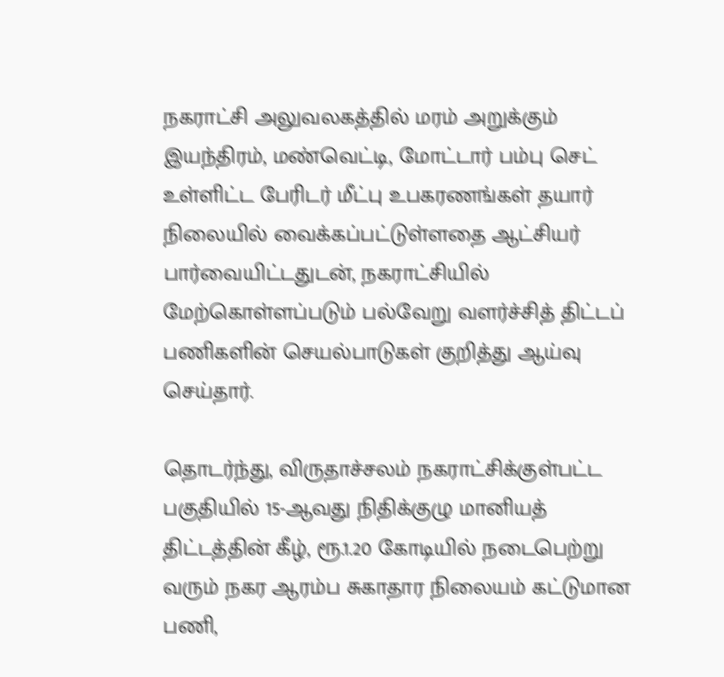நகராட்சி அலுவலகத்தில் மரம் அறுக்கும் இயந்திரம், மண்வெட்டி, மோட்டார் பம்பு செட் உள்ளிட்ட பேரிடர் மீட்பு உபகரணங்கள் தயார் நிலையில் வைக்கப்பட்டுள்ளதை ஆட்சியர் பார்வையிட்டதுடன், நகராட்சியில் மேற்கொள்ளப்படும் பல்வேறு வளர்ச்சித் திட்டப் பணிகளின் செயல்பாடுகள் குறித்து ஆய்வு செய்தார்.

தொடர்ந்து, விருதாச்சலம் நகராட்சிக்குள்பட்ட பகுதியில் 15-ஆவது நிதிக்குழு மானியத் திட்டத்தின் கீழ், ரூ.1.20 கோடியில் நடைபெற்று வரும் நகர ஆரம்ப சுகாதார நிலையம் கட்டுமான பணி,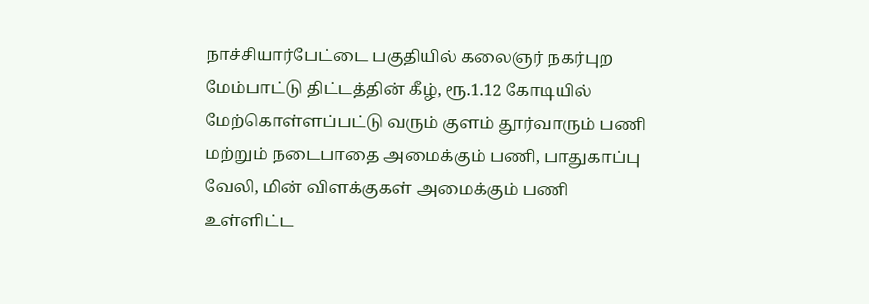நாச்சியார்பேட்டை பகுதியில் கலைஞர் நகர்புற மேம்பாட்டு திட்டத்தின் கீழ், ரூ.1.12 கோடியில் மேற்கொள்ளப்பட்டு வரும் குளம் தூர்வாரும் பணி மற்றும் நடைபாதை அமைக்கும் பணி, பாதுகாப்பு வேலி, மின் விளக்குகள் அமைக்கும் பணி உள்ளிட்ட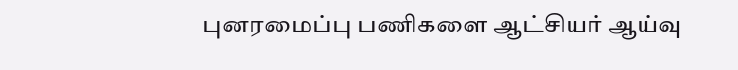புனரமைப்பு பணிகளை ஆட்சியர் ஆய்வு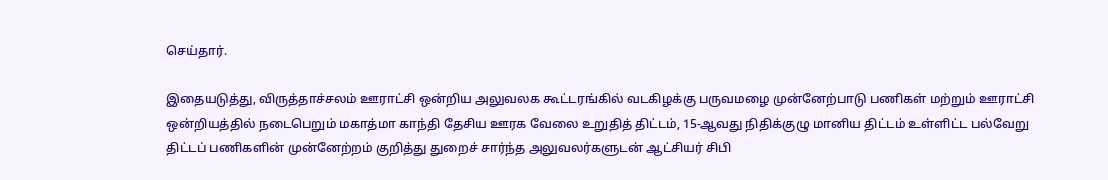செய்தார்.

இதையடுத்து, விருத்தாச்சலம் ஊராட்சி ஒன்றிய அலுவலக கூட்டரங்கில் வடகிழக்கு பருவமழை முன்னேற்பாடு பணிகள் மற்றும் ஊராட்சி ஒன்றியத்தில் நடைபெறும் மகாத்மா காந்தி தேசிய ஊரக வேலை உறுதித் திட்டம், 15-ஆவது நிதிக்குழு மானிய திட்டம் உள்ளிட்ட பல்வேறு திட்டப் பணிகளின் முன்னேற்றம் குறித்து துறைச் சார்ந்த அலுவலர்களுடன் ஆட்சியர் சிபி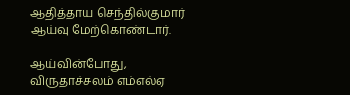ஆதித்தாய செந்தில்குமார் ஆய்வு மேற்கொண்டார்.

ஆய்வின்போது, விருதாச்சலம் எம்எல்ஏ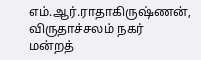எம்.ஆர்.ராதாகிருஷ்ணன், விருதாச்சலம் நகர் மன்றத்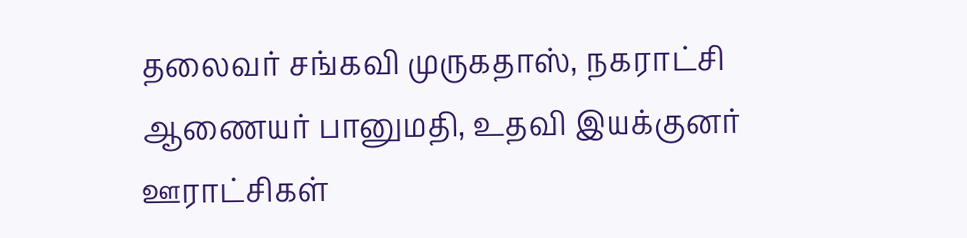தலைவர் சங்கவி முருகதாஸ், நகராட்சி ஆணையர் பானுமதி, உதவி இயக்குனர் ஊராட்சிகள்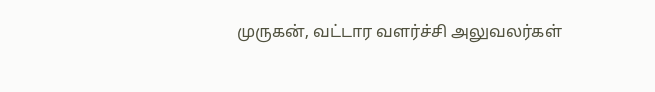முருகன், வட்டார வளர்ச்சி அலுவலர்கள்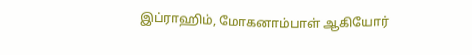இப்ராஹிம், மோகனாம்பாள் ஆகியோர்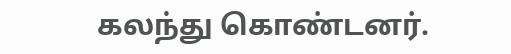கலந்து கொண்டனர்.